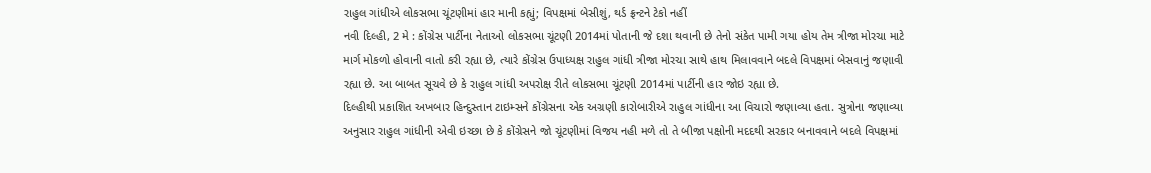રાહુલ ગાંધીએ લોકસભા ચૂંટણીમાં હાર માની કહ્યું; વિપક્ષમાં બેસીશું, થર્ડ ફ્રન્ટને ટેકો નહીં
નવી દિલ્હી, 2 મે : કોંગ્રેસ પાર્ટીના નેતાઓ લોકસભા ચૂંટણી 2014માં પોતાની જે દશા થવાની છે તેનો સંકેત પામી ગયા હોય તેમ ત્રીજા મોરચા માટે માર્ગ મોકળો હોવાની વાતો કરી રહ્યા છે, ત્યારે કોંગ્રેસ ઉપાધ્યક્ષ રાહુલ ગાંધી ત્રીજા મોરચા સાથે હાથ મિલાવવાને બદલે વિપક્ષમાં બેસવાનું જણાવી રહ્યા છે. આ બાબત સૂચવે છે કે રાહુલ ગાંધી અપરોક્ષ રીતે લોકસભા ચૂંટણી 2014માં પાર્ટીની હાર જોઇ રહ્યા છે.
દિલ્હીથી પ્રકાશિત અખબાર હિન્દુસ્તાન ટાઇમ્સને કોંગ્રેસના એક અગ્રણી કારોબારીએ રાહુલ ગાંધીના આ વિચારો જણાવ્યા હતા. સુત્રોના જણાવ્યા અનુસાર રાહુલ ગાંધીની એવી ઇચ્છા છે કે કોંગ્રેસને જો ચૂંટણીમાં વિજય નહી મળે તો તે બીજા પક્ષોની મદદથી સરકાર બનાવવાને બદલે વિપક્ષમાં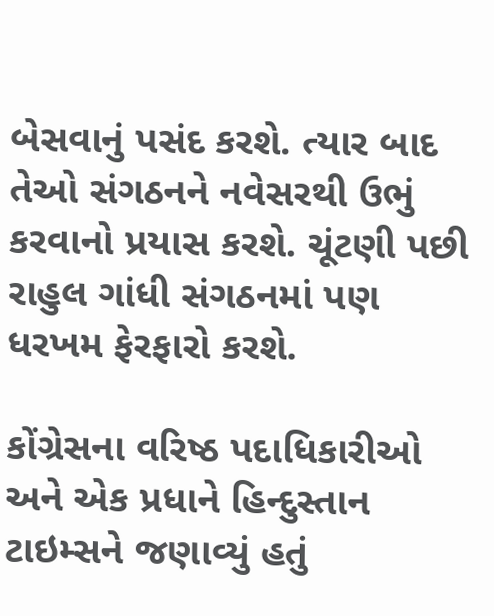બેસવાનું પસંદ કરશે. ત્યાર બાદ તેઓ સંગઠનને નવેસરથી ઉભું કરવાનો પ્રયાસ કરશે. ચૂંટણી પછી રાહુલ ગાંધી સંગઠનમાં પણ ધરખમ ફેરફારો કરશે.

કોંગ્રેસના વરિષ્ઠ પદાધિકારીઓ અને એક પ્રધાને હિન્દુસ્તાન ટાઇમ્સને જણાવ્યું હતું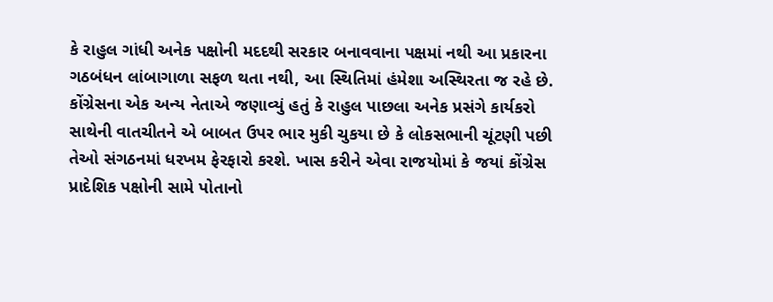કે રાહુલ ગાંધી અનેક પક્ષોની મદદથી સરકાર બનાવવાના પક્ષમાં નથી આ પ્રકારના ગઠબંધન લાંબાગાળા સફળ થતા નથી, આ સ્થિતિમાં હંમેશા અસ્થિરતા જ રહે છે.
કોંગ્રેસના એક અન્ય નેતાએ જણાવ્યું હતું કે રાહુલ પાછલા અનેક પ્રસંગે કાર્યકરો સાથેની વાતચીતને એ બાબત ઉપર ભાર મુકી ચુકયા છે કે લોકસભાની ચૂંટણી પછી તેઓ સંગઠનમાં ધરખમ ફેરફારો કરશે. ખાસ કરીને એવા રાજયોમાં કે જયાં કોંગ્રેસ પ્રાદેશિક પક્ષોની સામે પોતાનો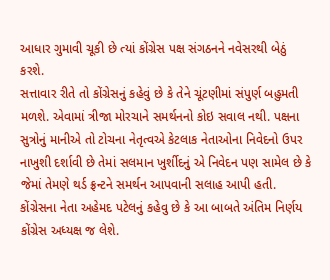આધાર ગુમાવી ચૂકી છે ત્યાં કોંગ્રેસ પક્ષ સંગઠનને નવેસરથી બેઠું કરશે.
સત્તાવાર રીતે તો કોંગ્રેસનું કહેવું છે કે તેને ચૂંટણીમાં સંપુર્ણ બહુમતી મળશે. એવામાં ત્રીજા મોરચાને સમર્થનનો કોઇ સવાલ નથી. પક્ષના સુત્રોનું માનીએ તો ટોચના નેતૃત્વએ કેટલાક નેતાઓના નિવેદનો ઉપર નાખુશી દર્શાવી છે તેમાં સલમાન ખુર્શીદનું એ નિવેદન પણ સામેલ છે કે જેમાં તેમણે થર્ડ ફ્રન્ટને સમર્થન આપવાની સલાહ આપી હતી.
કોંગ્રેસના નેતા અહેમદ પટેલનું કહેવુ છે કે આ બાબતે અંતિમ નિર્ણય કોંગ્રેસ અધ્યક્ષ જ લેશે.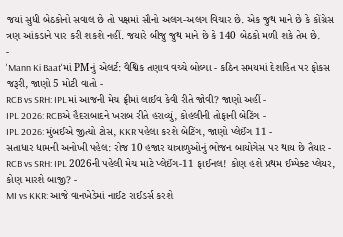જયાં સુધી બેઠકોનો સવાલ છે તો પક્ષમાં સૌનો અલગ-અલગ વિચાર છે. એક જુથ માને છે કે કોંગ્રેસ ત્રણ આંકડાને પાર કરી શકશે નહીં. જયારે બીજુ જુથ માને છે કે 140 બેઠકો મળી શકે તેમ છે.
-
'Mann Ki Baat'માં PMનું એલર્ટ: વૈશ્વિક તણાવ વચ્ચે બોલ્યા - કઠિન સમયમાં દેશહિત પર ફોકસ જરૂરી, જાણો 5 મોટી વાતો -
RCB vs SRH: IPLમાં આજની મેચ ફ્રીમાં લાઈવ કેવી રીતે જોવી? જાણો અહીં -
IPL 2026: RCBએ હૈદરાબાદને ખરાબ રીતે હરાવ્યું, કોહલીની તોફાની બેટિંગ -
IPL 2026: મુંબઈએ જીત્યો ટોસ, KKR પહેલા કરશે બેટિંગ, જાણો પ્લેઈંગ 11 -
સતાધાર ધામની અનોખી પહેલ: રોજ 10 હજાર યાત્રાળુઓનું ભોજન બાયોગેસ પર થાય છે તૈયાર -
RCB vs SRH: IPL 2026ની પહેલી મેચ માટે પ્લેઈંગ-11 ફાઈનલ! કોણ હશે પ્રથમ ઈમ્પેક્ટ પ્લેયર, કોણ મારશે બાજી? -
MI vs KKR: આજે વાનખેડેમાં નાઈટ રાઈડર્સ કરશે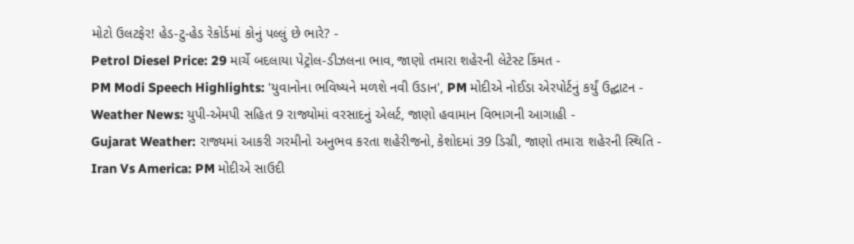મોટો ઉલટફેર! હેડ-ટુ-હેડ રેકોર્ડમાં કોનું પલ્લું છે ભારે? -
Petrol Diesel Price: 29 માર્ચે બદલાયા પેટ્રોલ-ડીઝલના ભાવ, જાણો તમારા શહેરની લેટેસ્ટ કિંમત -
PM Modi Speech Highlights: 'યુવાનોના ભવિષ્યને મળશે નવી ઉડાન', PM મોદીએ નોઈડા એરપોર્ટનું કર્યું ઉદ્ઘાટન -
Weather News: યુપી-એમપી સહિત 9 રાજ્યોમાં વરસાદનું એલર્ટ, જાણો હવામાન વિભાગની આગાહી -
Gujarat Weather: રાજ્યમાં આકરી ગરમીનો અનુભવ કરતા શહેરીજનો, કેશોદમાં 39 ડિગ્રી, જાણો તમારા શહેરની સ્થિતિ -
Iran Vs America: PM મોદીએ સાઉદી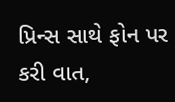પ્રિન્સ સાથે ફોન પર કરી વાત,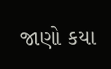જાણો કયા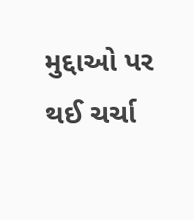મુદ્દાઓ પર થઈ ચર્ચા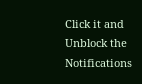Click it and Unblock the Notifications